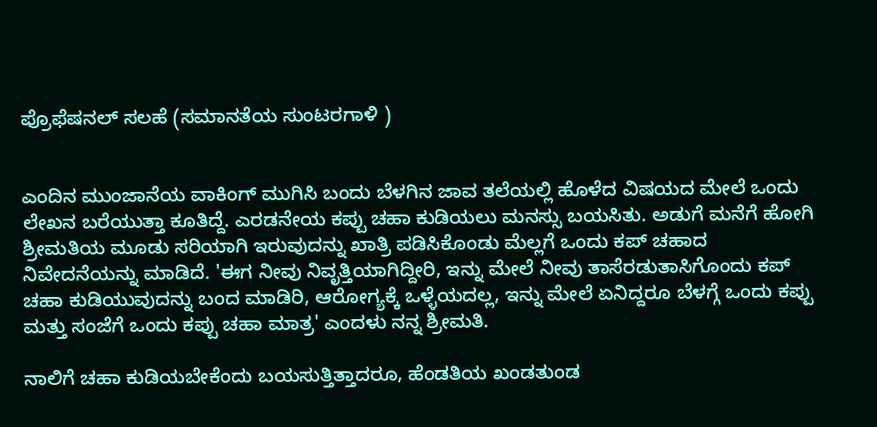ಪ್ರೊಫೆಷನಲ್ ಸಲಹೆ (ಸಮಾನತೆಯ ಸುಂಟರಗಾಳಿ )


ಎಂದಿನ ಮುಂಜಾನೆಯ ವಾಕಿಂಗ್ ಮುಗಿಸಿ ಬಂದು ಬೆಳಗಿನ ಜಾವ ತಲೆಯಲ್ಲಿ ಹೊಳೆದ ವಿಷಯದ ಮೇಲೆ ಒಂದು ಲೇಖನ ಬರೆಯುತ್ತಾ ಕೂತಿದ್ದೆ. ಎರಡನೇಯ ಕಪ್ಪು ಚಹಾ ಕುಡಿಯಲು ಮನಸ್ಸು ಬಯಸಿತು. ಅಡುಗೆ ಮನೆಗೆ ಹೋಗಿ ಶ್ರೀಮತಿಯ ಮೂಡು ಸರಿಯಾಗಿ ಇರುವುದನ್ನು ಖಾತ್ರಿ ಪಡಿಸಿಕೊಂಡು ಮೆಲ್ಲಗೆ ಒಂದು ಕಪ್ ಚಹಾದ ನಿವೇದನೆಯನ್ನು ಮಾಡಿದೆ. 'ಈಗ ನೀವು ನಿವೃತ್ತಿಯಾಗಿದ್ದೀರಿ, ಇನ್ನು ಮೇಲೆ ನೀವು ತಾಸೆರಡುತಾಸಿಗೊಂದು ಕಪ್ ಚಹಾ ಕುಡಿಯುವುದನ್ನು ಬಂದ ಮಾಡಿರಿ, ಆರೋಗ್ಯಕ್ಕೆ ಒಳ್ಳೆಯದಲ್ಲ, ಇನ್ನು ಮೇಲೆ ಏನಿದ್ದರೂ ಬೆಳಗ್ಗೆ ಒಂದು ಕಪ್ಪು ಮತ್ತು ಸಂಜೆಗೆ ಒಂದು ಕಪ್ಪು ಚಹಾ ಮಾತ್ರ' ಎಂದಳು ನನ್ನ ಶ್ರೀಮತಿ.

ನಾಲಿಗೆ ಚಹಾ ಕುಡಿಯಬೇಕೆಂದು ಬಯಸುತ್ತಿತ್ತಾದರೂ, ಹೆಂಡತಿಯ ಖಂಡತುಂಡ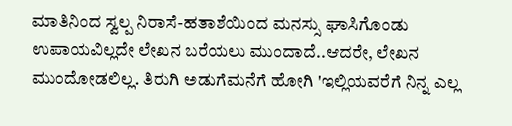ಮಾತಿನಿಂದ ಸ್ವಲ್ಪ ನಿರಾಸೆ-ಹತಾಶೆಯಿಂದ ಮನಸ್ಸು ಘಾಸಿಗೊಂಡು ಉಪಾಯವಿಲ್ಲದೇ ಲೇಖನ ಬರೆಯಲು ಮುಂದಾದೆ..ಆದರೇ, ಲೇಖನ ಮುಂದೋಡಲಿಲ್ಲ‌. ತಿರುಗಿ ಅಡುಗೆಮನೆಗೆ ಹೋಗಿ 'ಇಲ್ಲಿಯವರೆಗೆ ನಿನ್ನ ಎಲ್ಲ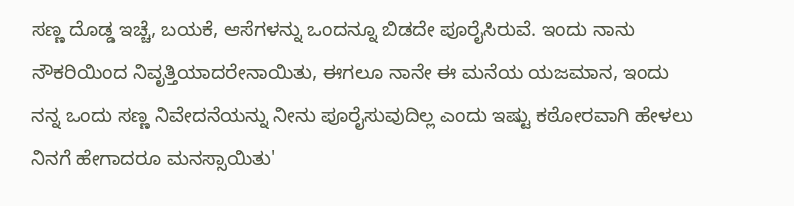ಸಣ್ಣ ದೊಡ್ಡ ಇಚ್ಚೆ, ಬಯಕೆ, ಆಸೆಗಳನ್ನು ಒಂದನ್ನೂ ಬಿಡದೇ ಪೂರೈಸಿರುವೆ. ಇಂದು ನಾನು ನೌಕರಿಯಿಂದ ನಿವೃತ್ತಿಯಾದರೇನಾಯಿತು, ಈಗಲೂ ನಾನೇ ಈ ಮನೆಯ ಯಜಮಾನ, ಇಂದು ನನ್ನ ಒಂದು ಸಣ್ಣ ನಿವೇದನೆಯನ್ನು ನೀನು ಪೂರೈಸುವುದಿಲ್ಲ ಎಂದು ಇಷ್ಟು ಕಠೋರವಾಗಿ ಹೇಳಲು ನಿನಗೆ ಹೇಗಾದರೂ ಮನಸ್ಸಾಯಿತು'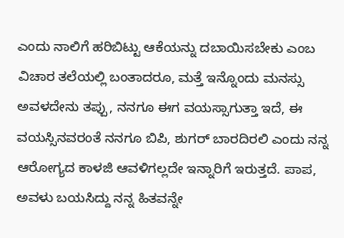ಎಂದು ನಾಲಿಗೆ ಹರಿಬಿಟ್ಟು ಆಕೆಯನ್ನು ದಬಾಯಿಸಬೇಕು ಎಂಬ ವಿಚಾರ ತಲೆಯಲ್ಲಿ ಬಂತಾದರೂ, ಮತ್ತೆ ಇನ್ನೊಂದು ಮನಸ್ಸು ಅವಳದೇನು ತಪ್ಪು, ನನಗೂ ಈಗ ವಯಸ್ಸಾಗುತ್ತಾ ಇದೆ, ಈ ವಯಸ್ಸಿನವರಂತೆ ನನಗೂ ಬಿಪಿ, ಶುಗರ್ ಬಾರದಿರಲಿ ಎಂದು ನನ್ನ ಆರೋಗ್ಯದ ಕಾಳಜಿ ಆವಳಿಗಲ್ಲದೇ ಇನ್ನಾರಿಗೆ ಇರುತ್ತದೆ. ಪಾಪ, ಅವಳು ಬಯಸಿದ್ದು ನನ್ನ ಹಿತವನ್ನೇ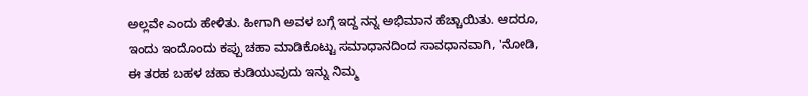ಅಲ್ಲವೇ ಎಂದು ಹೇಳಿತು. ಹೀಗಾಗಿ ಅವಳ ಬಗ್ಗೆ ಇದ್ದ ನನ್ನ ಅಭಿಮಾನ ಹೆಚ್ಚಾಯಿತು. ಆದರೂ, ಇಂದು ಇಂದೊಂದು ಕಪ್ಪು ಚಹಾ ಮಾಡಿಕೊಟ್ಟು ಸಮಾಧಾನದಿಂದ ಸಾವಧಾನವಾಗಿ, 'ನೋಡಿ, ಈ ತರಹ ಬಹಳ ಚಹಾ ಕುಡಿಯುವುದು ಇನ್ನು ನಿಮ್ಮ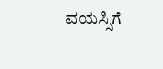ವಯಸ್ಸಿಗೆ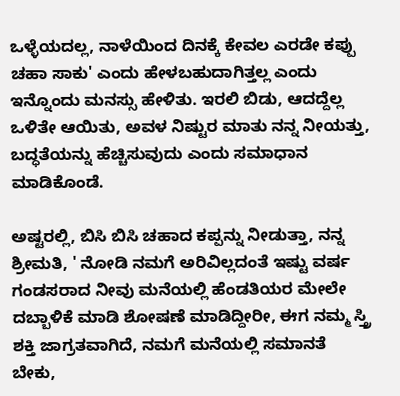ಒಳ್ಳೆಯದಲ್ಲ, ನಾಳೆಯಿಂದ ದಿನಕ್ಕೆ ಕೇವಲ ಎರಡೇ ಕಪ್ಪು ಚಹಾ ಸಾಕು' ಎಂದು ಹೇಳಬಹುದಾಗಿತ್ತಲ್ಲ ಎಂದು ಇನ್ನೊಂದು ಮನಸ್ಸು ಹೇಳಿತು. ಇರಲಿ ಬಿಡು, ಆದದ್ದೆಲ್ಲ ಒಳಿತೇ ಆಯಿತು, ಅವಳ ನಿಷ್ಟುರ ಮಾತು ನನ್ನ ನೀಯತ್ತು, ಬದ್ಧತೆಯನ್ನು ಹೆಚ್ಚಿಸುವುದು ಎಂದು ಸಮಾಧಾನ ಮಾಡಿಕೊಂಡೆ.

ಅಷ್ಟರಲ್ಲಿ, ಬಿಸಿ ಬಿಸಿ ಚಹಾದ ಕಪ್ಪನ್ನು ನೀಡುತ್ತಾ, ನನ್ನ ಶ್ರೀಮತಿ, ' ನೋಡಿ ನಮಗೆ ಅರಿವಿಲ್ಲದಂತೆ ಇಷ್ಟು ವರ್ಷ ಗಂಡಸರಾದ ನೀವು ಮನೆಯಲ್ಲಿ ಹೆಂಡತಿಯರ ಮೇಲೇ ದಬ್ಬಾಳಿಕೆ ಮಾಡಿ ಶೋಷಣೆ ಮಾಡಿದ್ದೀರೀ, ಈಗ ನಮ್ಮ ಸ್ತ್ರಿ ಶಕ್ತಿ ಜಾಗ್ರತವಾಗಿದೆ, ನಮಗೆ ಮನೆಯಲ್ಲಿ ಸಮಾನತೆ ಬೇಕು,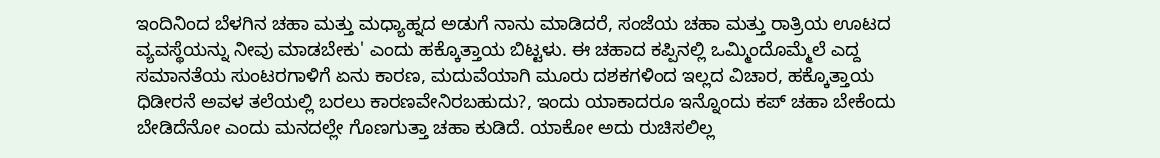ಇಂದಿನಿಂದ ಬೆಳಗಿನ ಚಹಾ ಮತ್ತು ಮಧ್ಯಾಹ್ನದ ಅಡುಗೆ ನಾನು ಮಾಡಿದರೆ, ಸಂಜೆಯ ಚಹಾ ಮತ್ತು ರಾತ್ರಿಯ ಊಟದ ವ್ಯವಸ್ಥೆಯನ್ನು ನೀವು ಮಾಡಬೇಕು' ಎಂದು ಹಕ್ಕೊತ್ತಾಯ ಬಿಟ್ಟಳು. ಈ ಚಹಾದ ಕಪ್ಪಿನಲ್ಲಿ ಒಮ್ಮಿಂದೊಮ್ಮೆಲೆ ಎದ್ದ ಸಮಾನತೆಯ ಸುಂಟರಗಾಳಿಗೆ ಏನು ಕಾರಣ, ಮದುವೆಯಾಗಿ ಮೂರು ದಶಕಗಳಿಂದ ಇಲ್ಲದ ವಿಚಾರ, ಹಕ್ಕೊತ್ತಾಯ ಧಿಡೀರನೆ ಅವಳ ತಲೆಯಲ್ಲಿ ಬರಲು ಕಾರಣವೇನಿರಬಹುದು?, ಇಂದು ಯಾಕಾದರೂ ಇನ್ನೊಂದು ಕಪ್ ಚಹಾ ಬೇಕೆಂದು ಬೇಡಿದೆನೋ ಎಂದು ಮನದಲ್ಲೇ ಗೊಣಗುತ್ತಾ ಚಹಾ ಕುಡಿದೆ. ಯಾಕೋ ಅದು ರುಚಿಸಲಿಲ್ಲ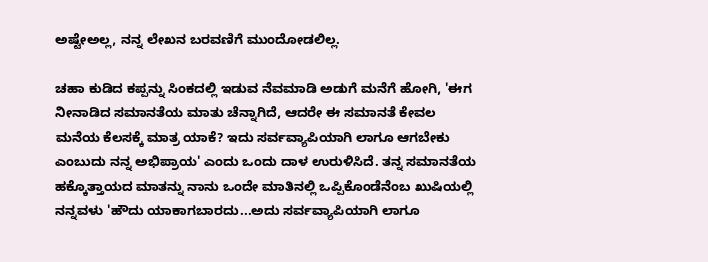ಅಷ್ಟೇಅಲ್ಲ, ನನ್ನ ಲೇಖನ ಬರವಣಿಗೆ ಮುಂದೋಡಲಿಲ್ಲ.

ಚಹಾ ಕುಡಿದ ಕಪ್ಪನ್ನು ಸಿಂಕದಲ್ಲಿ ಇಡುವ ನೆವಮಾಡಿ ಅಡುಗೆ ಮನೆಗೆ ಹೋಗಿ, 'ಈಗ ನೀನಾಡಿದ ಸಮಾನತೆಯ ಮಾತು ಚೆನ್ನಾಗಿದೆ, ಆದರೇ ಈ ಸಮಾನತೆ ಕೇವಲ ಮನೆಯ ಕೆಲಸಕ್ಕೆ ಮಾತ್ರ ಯಾಕೆ? ಇದು ಸರ್ವವ್ಯಾಪಿಯಾಗಿ ಲಾಗೂ ಆಗಬೇಕು ಎಂಬುದು ನನ್ನ ಅಭಿಪ್ರಾಯ' ಎಂದು ಒಂದು ದಾಳ ಉರುಳಿಸಿದೆ. ತನ್ನ ಸಮಾನತೆಯ ಹಕ್ಕೊತ್ತಾಯದ ಮಾತನ್ನು ನಾನು ಒಂದೇ ಮಾತಿನಲ್ಲಿ ಒಪ್ಪಿಕೊಂಡೆನೆಂಬ ಖುಷಿಯಲ್ಲಿ ನನ್ನವಳು 'ಹೌದು ಯಾಕಾಗಬಾರದು...ಅದು ಸರ್ವವ್ಯಾಪಿಯಾಗಿ ಲಾಗೂ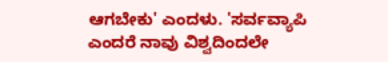ಆಗಬೇಕು' ಎಂದಳು. 'ಸರ್ವವ್ಯಾಪಿ ಎಂದರೆ ನಾವು ವಿಶ್ವದಿಂದಲೇ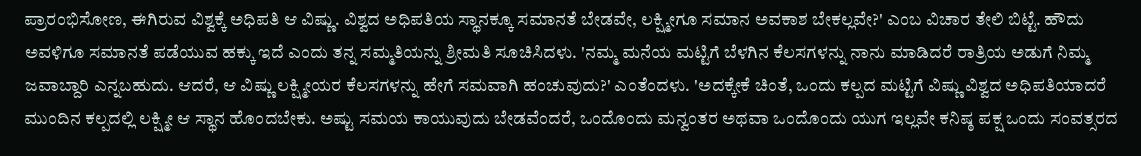ಪ್ರಾರಂಭಿಸೋಣ, ಈಗಿರುವ ವಿಶ್ವಕ್ಕೆ ಅಧಿಪತಿ ಆ ವಿಷ್ಣು. ವಿಶ್ವದ ಅಧಿಪತಿಯ ಸ್ಥಾನಕ್ಕೂ ಸಮಾನತೆ ಬೇಡವೇ, ಲಕ್ಷ್ಮೀಗೂ ಸಮಾನ ಅವಕಾಶ ಬೇಕಲ್ಲವೇ?' ಎಂಬ ವಿಚಾರ ತೇಲಿ ಬಿಟ್ಟೆ. ಹೌದು ಅವಳಿಗೂ ಸಮಾನತೆ ಪಡೆಯುವ ಹಕ್ಕು ಇದೆ ಎಂದು ತನ್ನ ಸಮ್ಮತಿಯನ್ನು ಶ್ರೀಮತಿ ಸೂಚಿಸಿದಳು. 'ನಮ್ಮ ಮನೆಯ ಮಟ್ಟಿಗೆ ಬೆಳಗಿನ ಕೆಲಸಗಳನ್ನು ನಾನು ಮಾಡಿದರೆ ರಾತ್ರಿಯ ಅಡುಗೆ ನಿಮ್ಮ ಜವಾಬ್ದಾರಿ ಎನ್ನಬಹುದು. ಆದರೆ, ಆ ವಿಷ್ಣು ಲಕ್ಷ್ಮೀಯರ ಕೆಲಸಗಳನ್ನು ಹೇಗೆ ಸಮವಾಗಿ ಹಂಚುವುದು?' ಎಂತೆಂದಳು. 'ಅದಕ್ಕೇಕೆ ಚಿಂತೆ, ಒಂದು ಕಲ್ಪದ ಮಟ್ಟಿಗೆ ವಿಷ್ಣು ವಿಶ್ವದ ಅಧಿಪತಿಯಾದರೆ ಮುಂದಿನ ಕಲ್ಪದಲ್ಲಿ ಲಕ್ಷ್ಮೀ ಆ ಸ್ಥಾನ ಹೊಂದಬೇಕು. ಅಷ್ಟು ಸಮಯ ಕಾಯುವುದು ಬೇಡವೆಂದರೆ, ಒಂದೊಂದು ಮನ್ವಂತರ ಅಥವಾ ಒಂದೊಂದು ಯುಗ ಇಲ್ಲವೇ ಕನಿಷ್ಠ ಪಕ್ಷ ಒಂದು ಸಂವತ್ಸರದ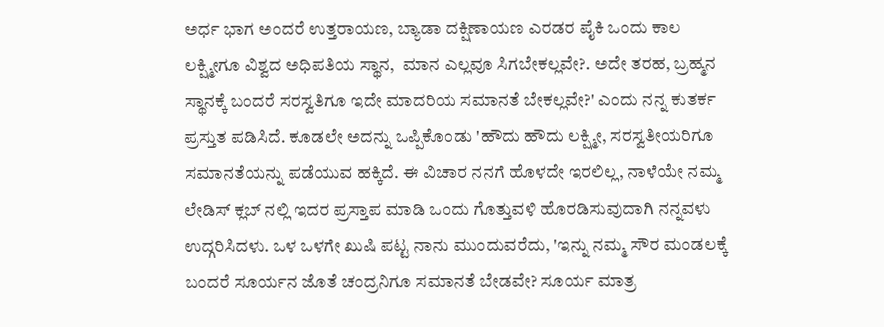ಅರ್ಧ ಭಾಗ ಅಂದರೆ ಉತ್ತರಾಯಣ, ಬ್ಯಾಡಾ ದಕ್ಷಿಣಾಯಣ ಎರಡರ ಪೈಕಿ ಒಂದು ಕಾಲ ಲಕ್ಷ್ಮೀಗೂ ವಿಶ್ವದ ಅಧಿಪತಿಯ ಸ್ಥಾನ,  ಮಾನ ಎಲ್ಲವೂ ಸಿಗಬೇಕಲ್ಲವೇ?. ಅದೇ ತರಹ, ಬ್ರಹ್ಮನ ಸ್ಥಾನಕ್ಕೆ ಬಂದರೆ ಸರಸ್ವತಿಗೂ ಇದೇ ಮಾದರಿಯ ಸಮಾನತೆ ಬೇಕಲ್ಲವೇ?' ಎಂದು ನನ್ನ ಕುತರ್ಕ ಪ್ರಸ್ತುತ ಪಡಿಸಿದೆ. ಕೂಡಲೇ ಅದನ್ನು ಒಪ್ಪಿಕೊಂಡು 'ಹೌದು ಹೌದು ಲಕ್ಷ್ಮೀ, ಸರಸ್ವತೀಯರಿಗೂ ಸಮಾನತೆಯನ್ನು ಪಡೆಯುವ ಹಕ್ಕಿದೆ. ಈ ವಿಚಾರ ನನಗೆ ಹೊಳದೇ ಇರಲಿಲ್ಲ, ನಾಳೆಯೇ ನಮ್ಮ ಲೇಡಿಸ್ ಕ್ಲಬ್ ನಲ್ಲಿ ಇದರ ಪ್ರಸ್ತಾಪ ಮಾಡಿ ಒಂದು ಗೊತ್ತುವಳಿ ಹೊರಡಿಸುವುದಾಗಿ ನನ್ನವಳು ಉದ್ಗರಿಸಿದಳು. ಒಳ ಒಳಗೇ ಖುಷಿ ಪಟ್ಟ ನಾನು ಮುಂದುವರೆದು, 'ಇನ್ನು ನಮ್ಮ ಸೌರ ಮಂಡಲಕ್ಕೆ ಬಂದರೆ ಸೂರ್ಯನ ಜೊತೆ ಚಂದ್ರನಿಗೂ ಸಮಾನತೆ ಬೇಡವೇ? ಸೂರ್ಯ ಮಾತ್ರ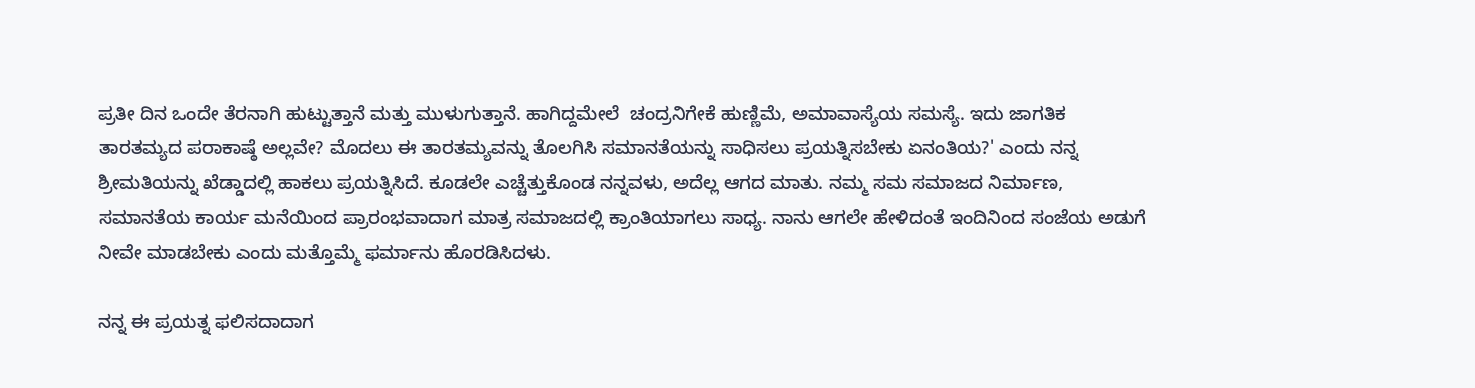ಪ್ರತೀ ದಿನ ಒಂದೇ ತೆರನಾಗಿ ಹುಟ್ಟುತ್ತಾನೆ ಮತ್ತು ಮುಳುಗುತ್ತಾನೆ. ಹಾಗಿದ್ದಮೇಲೆ  ಚಂದ್ರನಿಗೇಕೆ ಹುಣ್ಣಿಮೆ, ಅಮಾವಾಸ್ಯೆಯ ಸಮಸ್ಯೆ. ಇದು ಜಾಗತಿಕ ತಾರತಮ್ಯದ ಪರಾಕಾಷ್ಠೆ ಅಲ್ಲವೇ? ಮೊದಲು ಈ ತಾರತಮ್ಯವನ್ನು ತೊಲಗಿಸಿ ಸಮಾನತೆಯನ್ನು ಸಾಧಿಸಲು ಪ್ರಯತ್ನಿಸಬೇಕು ಏನಂತಿಯ?' ಎಂದು ನನ್ನ ಶ್ರೀಮತಿಯನ್ನು ಖೆಡ್ಡಾದಲ್ಲಿ ಹಾಕಲು ಪ್ರಯತ್ನಿಸಿದೆ. ಕೂಡಲೇ ಎಚ್ಚೆತ್ತುಕೊಂಡ ನನ್ನವಳು, ಅದೆಲ್ಲ ಆಗದ ಮಾತು. ನಮ್ಮ ಸಮ ಸಮಾಜದ ನಿರ್ಮಾಣ, ಸಮಾನತೆಯ ಕಾರ್ಯ ಮನೆಯಿಂದ ಪ್ರಾರಂಭವಾದಾಗ ಮಾತ್ರ ಸಮಾಜದಲ್ಲಿ ಕ್ರಾಂತಿಯಾಗಲು ಸಾಧ್ಯ. ನಾನು ಆಗಲೇ ಹೇಳಿದಂತೆ ಇಂದಿನಿಂದ ಸಂಜೆಯ ಅಡುಗೆ ನೀವೇ ಮಾಡಬೇಕು ಎಂದು ಮತ್ತೊಮ್ಮೆ ಫರ್ಮಾನು ಹೊರಡಿಸಿದಳು.

ನನ್ನ ಈ ಪ್ರಯತ್ನ ಫಲಿಸದಾದಾಗ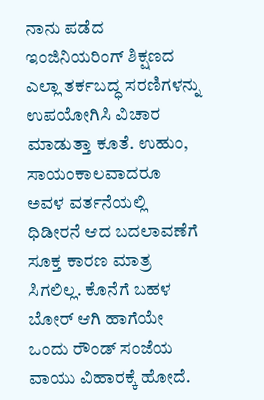ನಾನು ಪಡೆದ ಇಂಜಿನಿಯರಿಂಗ್ ಶಿಕ್ಷಣದ ಎಲ್ಲಾ ತರ್ಕಬದ್ಧ ಸರಣಿಗಳನ್ನು ಉಪಯೋಗಿಸಿ ವಿಚಾರ ಮಾಡುತ್ತಾ ಕೂತೆ. ಉಹುಂ, ಸಾಯಂಕಾಲವಾದರೂ ಅವಳ ವರ್ತನೆಯಲ್ಲಿ ಧಿಡೀರನೆ ಆದ ಬದಲಾವಣೆಗೆ ಸೂಕ್ತ ಕಾರಣ ಮಾತ್ರ ಸಿಗಲಿಲ್ಲ. ಕೊನೆಗೆ ಬಹಳ ಬೋರ್ ಆಗಿ ಹಾಗೆಯೇ ಒಂದು ರೌಂಡ್ ಸಂಜೆಯ ವಾಯು ವಿಹಾರಕ್ಕೆ ಹೋದೆ.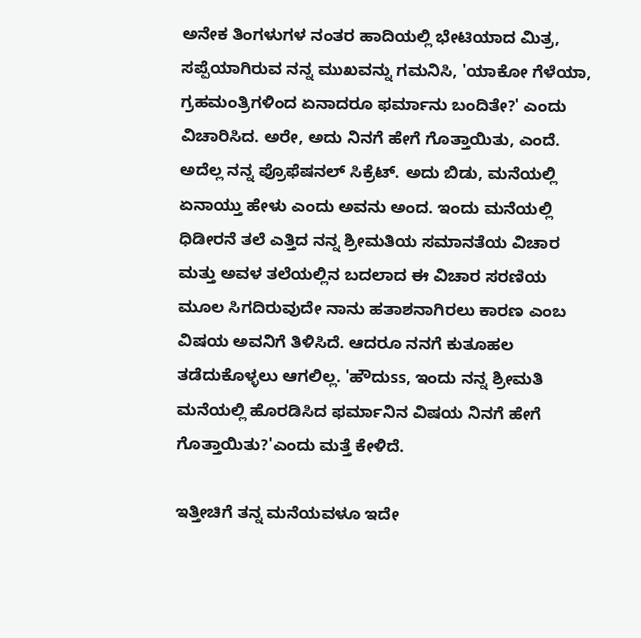ಅನೇಕ ತಿಂಗಳುಗಳ ನಂತರ ಹಾದಿಯಲ್ಲಿ ಭೇಟಿಯಾದ ಮಿತ್ರ, ಸಪ್ಪೆಯಾಗಿರುವ ನನ್ನ ಮುಖವನ್ನು ಗಮನಿಸಿ, 'ಯಾಕೋ ಗೆಳೆಯಾ, ಗ್ರಹಮಂತ್ರಿಗಳಿಂದ ಏನಾದರೂ ಫರ್ಮಾನು ಬಂದಿತೇ?' ಎಂದು ವಿಚಾರಿಸಿದ. ಅರೇ, ಅದು ನಿನಗೆ ಹೇಗೆ ಗೊತ್ತಾಯಿತು, ಎಂದೆ. ಅದೆಲ್ಲ ನನ್ನ ಪ್ರೊಫೆಷನಲ್ ಸಿಕ್ರೆಟ್. ಅದು ಬಿಡು, ಮನೆಯಲ್ಲಿ ಏನಾಯ್ತು ಹೇಳು ಎಂದು ಅವನು ಅಂದ. ಇಂದು ಮನೆಯಲ್ಲಿ ಧಿಡೀರನೆ ತಲೆ ಎತ್ತಿದ ನನ್ನ ಶ್ರೀಮತಿಯ ಸಮಾನತೆಯ ವಿಚಾರ ಮತ್ತು ಅವಳ ತಲೆಯಲ್ಲಿನ ಬದಲಾದ ಈ ವಿಚಾರ ಸರಣಿಯ ಮೂಲ ಸಿಗದಿರುವುದೇ ನಾನು ಹತಾಶನಾಗಿರಲು ಕಾರಣ ಎಂಬ ವಿಷಯ ಅವನಿಗೆ ತಿಳಿಸಿದೆ. ಆದರೂ ನನಗೆ ಕುತೂಹಲ ತಡೆದುಕೊಳ್ಳಲು ಆಗಲಿಲ್ಲ. 'ಹೌದುss, ಇಂದು ನನ್ನ ಶ್ರೀಮತಿ ಮನೆಯಲ್ಲಿ ಹೊರಡಿಸಿದ ಫರ್ಮಾನಿನ ವಿಷಯ ನಿನಗೆ ಹೇಗೆ ಗೊತ್ತಾಯಿತು?'ಎಂದು ಮತ್ತೆ ಕೇಳಿದೆ.

ಇತ್ತೀಚಿಗೆ ತನ್ನ ಮನೆಯವಳೂ ಇದೇ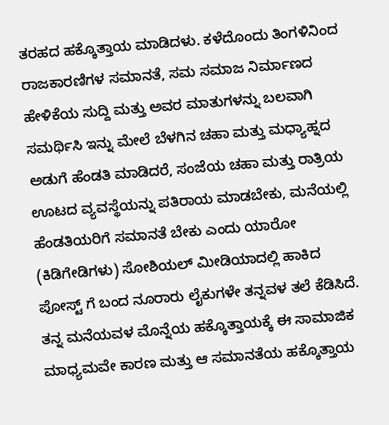ತರಹದ ಹಕ್ಕೊತ್ತಾಯ ಮಾಡಿದಳು. ಕಳೆದೊಂದು ತಿಂಗಳಿನಿಂದ ರಾಜಕಾರಣಿಗಳ ಸಮಾನತೆ, ಸಮ ಸಮಾಜ ನಿರ್ಮಾಣದ ಹೇಳಿಕೆಯ ಸುದ್ದಿ ಮತ್ತು ಅವರ ಮಾತುಗಳನ್ನು ಬಲವಾಗಿ ಸಮರ್ಥಿಸಿ ಇನ್ನು ಮೇಲೆ ಬೆಳಗಿನ ಚಹಾ ಮತ್ತು ಮಧ್ಯಾಹ್ನದ ಅಡುಗೆ ಹೆಂಡತಿ ಮಾಡಿದರೆ, ಸಂಜೆಯ ಚಹಾ ಮತ್ತು ರಾತ್ರಿಯ ಊಟದ ವ್ಯವಸ್ಥೆಯನ್ನು ಪತಿರಾಯ ಮಾಡಬೇಕು, ಮನೆಯಲ್ಲಿ ಹೆಂಡತಿಯರಿಗೆ ಸಮಾನತೆ ಬೇಕು ಎಂದು ಯಾರೋ (ಕಿಡಿಗೇಡಿಗಳು) ಸೋಶಿಯಲ್ ಮೀಡಿಯಾದಲ್ಲಿ ಹಾಕಿದ ಪೋಸ್ಟ್ ಗೆ ಬಂದ ನೂರಾರು ಲೈಕುಗಳೇ ತನ್ನವಳ ತಲೆ ಕೆಡಿಸಿದೆ. ತನ್ನ ಮನೆಯವಳ ಮೊನ್ನೆಯ ಹಕ್ಕೊತ್ತಾಯಕ್ಕೆ ಈ ಸಾಮಾಜಿಕ ಮಾಧ್ಯಮವೇ ಕಾರಣ ಮತ್ತು ಆ ಸಮಾನತೆಯ ಹಕ್ಕೊತ್ತಾಯ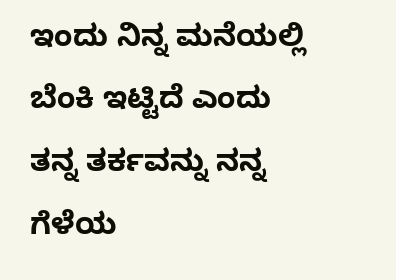ಇಂದು ನಿನ್ನ ಮನೆಯಲ್ಲಿ ಬೆಂಕಿ ಇಟ್ಟಿದೆ ಎಂದು ತನ್ನ ತರ್ಕವನ್ನು ನನ್ನ ಗೆಳೆಯ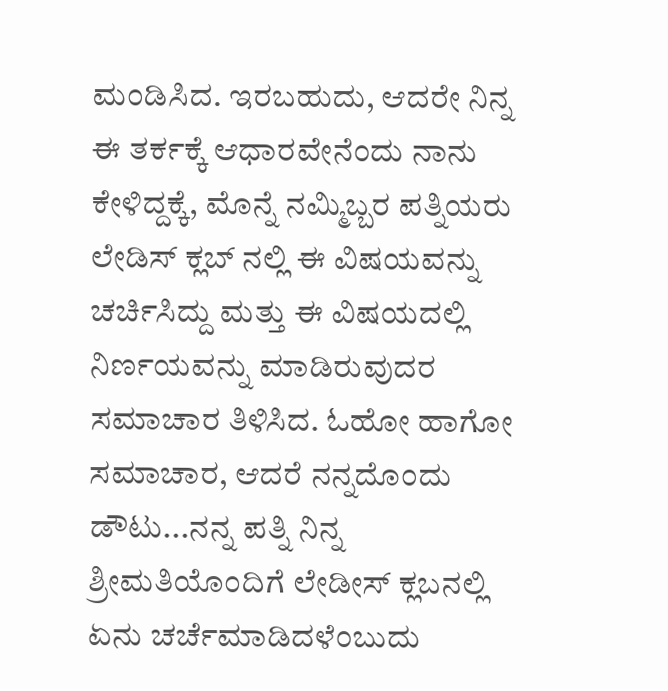ಮಂಡಿಸಿದ. ಇರಬಹುದು, ಆದರೇ ನಿನ್ನ ಈ ತರ್ಕಕ್ಕೆ ಆಧಾರವೇನೆಂದು ನಾನು ಕೇಳಿದ್ದಕ್ಕೆ, ಮೊನ್ನೆ ನಮ್ಮಿಬ್ಬರ ಪತ್ನಿಯರು ಲೇಡಿಸ್ ಕ್ಲಬ್ ನಲ್ಲಿ ಈ ವಿಷಯವನ್ನು ಚರ್ಚಿಸಿದ್ದು ಮತ್ತು ಈ ವಿಷಯದಲ್ಲಿ ನಿರ್ಣಯವನ್ನು ಮಾಡಿರುವುದರ ಸಮಾಚಾರ ತಿಳಿಸಿದ. ಓಹೋ ಹಾಗೋ ಸಮಾಚಾರ, ಆದರೆ ನನ್ನದೊಂದು ಡೌಟು...ನನ್ನ ಪತ್ನಿ ನಿನ್ನ ಶ್ರೀಮತಿಯೊಂದಿಗೆ ಲೇಡೀಸ್ ಕ್ಲಬನಲ್ಲಿ ಏನು ಚರ್ಚೆಮಾಡಿದಳೆಂಬುದು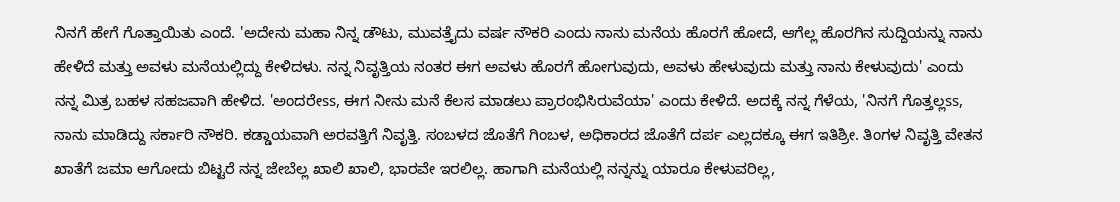ನಿನಗೆ ಹೇಗೆ ಗೊತ್ತಾಯಿತು ಎಂದೆ. 'ಅದೇನು ಮಹಾ ನಿನ್ನ ಡೌಟು, ಮುವತ್ತೈದು ವರ್ಷ ನೌಕರಿ ಎಂದು ನಾನು ಮನೆಯ ಹೊರಗೆ ಹೋದೆ, ಆಗೆಲ್ಲ ಹೊರಗಿನ ಸುದ್ದಿಯನ್ನು ನಾನು ಹೇಳಿದೆ ಮತ್ತು ಅವಳು ಮನೆಯಲ್ಲಿದ್ದು ಕೇಳಿದಳು. ನನ್ನ ನಿವೃತ್ತಿಯ ನಂತರ ಈಗ ಅವಳು ಹೊರಗೆ ಹೋಗುವುದು, ಅವಳು ಹೇಳುವುದು ಮತ್ತು ನಾನು ಕೇಳುವುದು' ಎಂದು ನನ್ನ ಮಿತ್ರ ಬಹಳ ಸಹಜವಾಗಿ ಹೇಳಿದ. 'ಅಂದರೇss, ಈಗ ನೀನು ಮನೆ ಕೆಲಸ ಮಾಡಲು ಪ್ರಾರಂಭಿಸಿರುವೆಯಾ' ಎಂದು ಕೇಳಿದೆ. ಅದಕ್ಕೆ ನನ್ನ ಗೆಳೆಯ, 'ನಿನಗೆ ಗೊತ್ತಲ್ಲss, ನಾನು ಮಾಡಿದ್ದು ಸರ್ಕಾರಿ ನೌಕರಿ. ಕಡ್ಡಾಯವಾಗಿ ಅರವತ್ತಿಗೆ ನಿವೃತ್ತಿ. ಸಂಬಳದ ಜೊತೆಗೆ ಗಿಂಬಳ, ಅಧಿಕಾರದ ಜೊತೆಗೆ ದರ್ಪ ಎಲ್ಲದಕ್ಕೂ ಈಗ ಇತಿಶ್ರೀ. ತಿಂಗಳ ನಿವೃತ್ತಿ ವೇತನ ಖಾತೆಗೆ ಜಮಾ ಆಗೋದು ಬಿಟ್ಟರೆ ನನ್ನ ಜೇಬೆಲ್ಲ ಖಾಲಿ ಖಾಲಿ, ಭಾರವೇ ಇರಲಿಲ್ಲ. ಹಾಗಾಗಿ ಮನೆಯಲ್ಲಿ ನನ್ನನ್ನು ಯಾರೂ ಕೇಳುವರಿಲ್ಲ,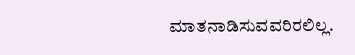ಮಾತನಾಡಿಸುವವರಿರಲಿಲ್ಲ.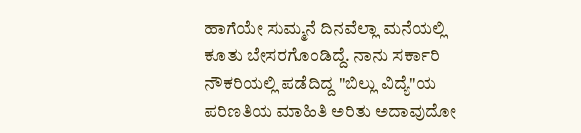ಹಾಗೆಯೇ ಸುಮ್ಮನೆ ದಿನವೆಲ್ಲಾ ಮನೆಯಲ್ಲಿ ಕೂತು ಬೇಸರಗೊಂಡಿದ್ದೆ. ನಾನು ಸರ್ಕಾರಿ ನೌಕರಿಯಲ್ಲಿ ಪಡೆದಿದ್ದ "ಬಿಲ್ಲು ವಿದ್ಯೆ"ಯ ಪರಿಣತಿಯ ಮಾಹಿತಿ ಅರಿತು ಅದಾವುದೋ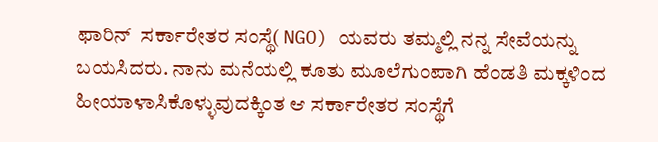ಫಾರಿನ್  ಸರ್ಕಾರೇತರ ಸಂಸ್ಥೆ( NGO) ಯವರು ತಮ್ಮಲ್ಲಿ ನನ್ನ ಸೇವೆಯನ್ನು ಬಯಸಿದರು. ನಾನು ಮನೆಯಲ್ಲಿ ಕೂತು ಮೂಲೆಗುಂಪಾಗಿ ಹೆಂಡತಿ ಮಕ್ಕಳಿಂದ ಹೀಯಾಳಾಸಿಕೊಳ್ಳುವುದಕ್ಕಿಂತ ಆ‌ ಸರ್ಕಾರೇತರ ಸಂಸ್ಥೆಗೆ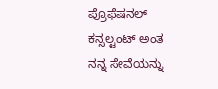ಪ್ರೊಫೆಷನಲ್ ಕನ್ಸಲ್ಟಂಟ್ ಅಂತ ನನ್ನ ಸೇವೆಯನ್ನು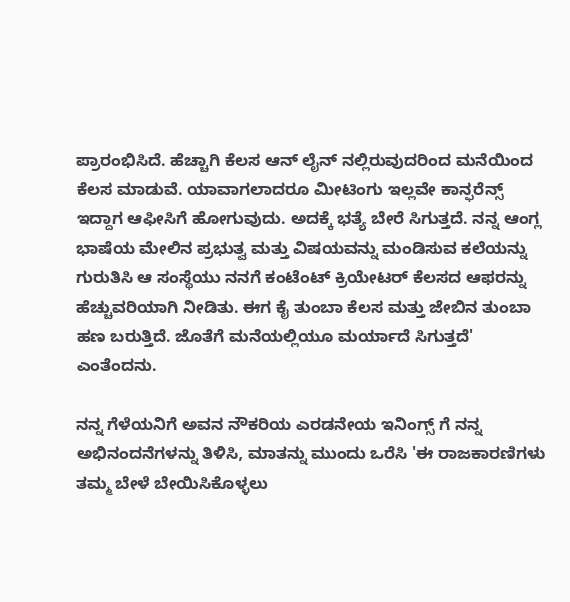ಪ್ರಾರಂಭಿಸಿದೆ. ಹೆಚ್ಚಾಗಿ ಕೆಲಸ ಆನ್ ಲೈನ್ ನಲ್ಲಿರುವುದರಿಂದ ಮನೆಯಿಂದ ಕೆಲಸ ಮಾಡುವೆ. ಯಾವಾಗಲಾದರೂ ಮೀಟಿಂಗು ಇಲ್ಲವೇ ಕಾನ್ಫರೆನ್ಸ್ ಇದ್ದಾಗ ಆಫೀಸಿಗೆ ಹೋಗುವುದು. ಅದಕ್ಕೆ ಭತ್ಯೆ ಬೇರೆ ಸಿಗುತ್ತದೆ. ನನ್ನ ಆಂಗ್ಲ ಭಾಷೆಯ ಮೇಲಿನ ಪ್ರಭುತ್ವ ಮತ್ತು ವಿಷಯವನ್ನು ಮಂಡಿಸುವ ಕಲೆಯನ್ನು ಗುರುತಿಸಿ ಆ ಸಂಸ್ಥೆಯು ನನಗೆ ಕಂಟೆಂಟ್ ಕ್ರಿಯೇಟರ್ ಕೆಲಸದ ಆಫರನ್ನು ಹೆಚ್ಚುವರಿಯಾಗಿ ನೀಡಿತು. ಈಗ ಕೈ ತುಂಬಾ ಕೆಲಸ ಮತ್ತು ಜೇಬಿನ ತುಂಬಾ ಹಣ ಬರುತ್ತಿದೆ. ಜೊತೆಗೆ ಮನೆಯಲ್ಲಿಯೂ ಮರ್ಯಾದೆ ಸಿಗುತ್ತದೆ' ಎಂತೆಂದನು.

ನನ್ನ ಗೆಳೆಯನಿಗೆ ಅವನ ನೌಕರಿಯ ಎರಡನೇಯ ಇನಿಂಗ್ಸ್ ಗೆ ನನ್ನ ಅಭಿನಂದನೆಗಳನ್ನು ತಿಳಿಸಿ, ಮಾತನ್ನು ಮುಂದು ಒರೆಸಿ 'ಈ ರಾಜಕಾರಣಿಗಳು ತಮ್ಮ ಬೇಳೆ ಬೇಯಿಸಿಕೊಳ್ಳಲು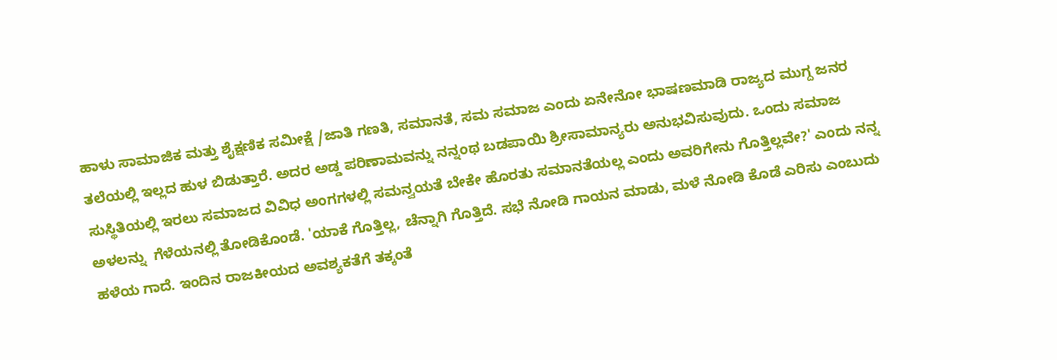ಹಾಳು ಸಾಮಾಜಿಕ ಮತ್ತು ಶೈಕ್ಷಣಿಕ ಸಮೀಕ್ಷೆ /ಜಾತಿ ಗಣತಿ, ಸಮಾನತೆ, ಸಮ ಸಮಾಜ ಎಂದು ಏನೇನೋ ಭಾಷಣಮಾಡಿ ರಾಜ್ಯದ ಮುಗ್ದ ಜನರ ತಲೆಯಲ್ಲಿ ಇಲ್ಲದ ಹುಳ ಬಿಡುತ್ತಾರೆ. ಅದರ ಅಡ್ಡ ಪರಿಣಾಮವನ್ನು ನನ್ನಂಥ ಬಡಪಾಯಿ ಶ್ರೀಸಾಮಾನ್ಯರು ಅನುಭವಿಸುವುದು. ಒಂದು ಸಮಾಜ ಸುಸ್ಥಿತಿಯಲ್ಲಿ ಇರಲು ಸಮಾಜದ ವಿವಿಧ ಅಂಗಗಳಲ್ಲಿ ಸಮನ್ವಯತೆ ಬೇಕೇ ಹೊರತು ಸಮಾನತೆಯಲ್ಲ ಎಂದು ಅವರಿಗೇನು ಗೊತ್ತಿಲ್ಲವೇ?' ಎಂದು ನನ್ನ ಅಳಲನ್ನು  ಗೆಳೆಯನಲ್ಲಿ ತೋಡಿಕೊಂಡೆ. 'ಯಾಕೆ ಗೊತ್ತಿಲ್ಲ, ಚೆನ್ನಾಗಿ ಗೊತ್ತಿದೆ. ಸಭೆ ನೋಡಿ ಗಾಯನ ಮಾಡು, ಮಳೆ ನೋಡಿ ಕೊಡೆ ಎರಿಸು ಎಂಬುದು ಹಳೆಯ ಗಾದೆ. ಇಂದಿನ ರಾಜಕೀಯದ ಅವಶ್ಯಕತೆಗೆ ತಕ್ಕಂತೆ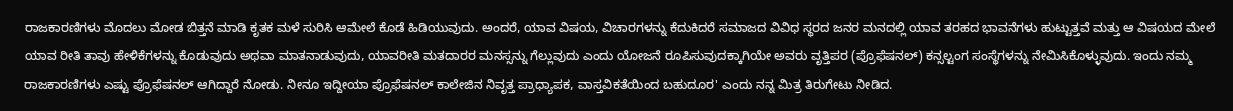ರಾಜಕಾರಣಿಗಳು ಮೊದಲು ಮೋಡ ಬಿತ್ತನೆ ಮಾಡಿ ಕೃತಕ ಮಳೆ ಸುರಿಸಿ ಆಮೇಲೆ ಕೊಡೆ ಹಿಡಿಯುವುದು. ಅಂದರೆ, ಯಾವ ವಿಷಯ, ವಿಚಾರಗಳನ್ನು ಕೆದುಕಿದರೆ ಸಮಾಜದ ವಿವಿಧ ಸ್ಥರದ ಜನರ ಮನದಲ್ಲಿ ಯಾವ ತರಹದ ಭಾವನೆಗಳು ಹುಟ್ಟುತ್ತವೆ ಮತ್ತು ಆ ವಿಷಯದ ಮೇಲೆ ಯಾವ ರೀತಿ ತಾವು ಹೇಳಿಕೆಗಳನ್ನು ಕೊಡುವುದು ಅಥವಾ ಮಾತನಾಡುವುದು, ಯಾವರೀತಿ ಮತದಾರರ ಮನಸ್ಸನ್ನು ಗೆಲ್ಲುವುದು ಎಂದು ಯೋಜನೆ ರೂಪಿಸುವುದಕ್ಕಾಗಿಯೇ ಅವರು ವೃತ್ತಿಪರ (ಪ್ರೊಫೆಷನಲ್) ಕನ್ಸಲ್ಟಂಗ ಸಂಸ್ಥೆಗಳನ್ನು ನೇಮಿಸಿಕೊಳ್ಳುವುದು. ಇಂದು ನಮ್ಮ ರಾಜಕಾರಣಿಗಳು ಎಷ್ಟು ಪ್ರೊಫೆಷನಲ್ ಆಗಿದ್ದಾರೆ ನೋಡು. ನೀನೂ ಇದ್ದೀಯಾ ಪ್ರೊಫೆಷನಲ್ ಕಾಲೇಜಿನ ನಿವೃತ್ತ ಪ್ರಾಧ್ಯಾಪಕ, ವಾಸ್ತವಿಕತೆಯಿಂದ ಬಹುದೂರ' ಎಂದು ನನ್ನ ಮಿತ್ರ ತಿರುಗೇಟು ನೀಡಿದ.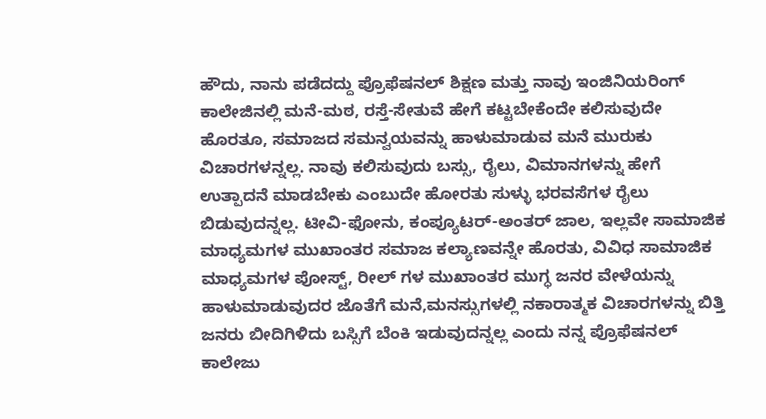ಹೌದು, ನಾನು ಪಡೆದದ್ದು ಪ್ರೊಫೆಷನಲ್ ಶಿಕ್ಷಣ ಮತ್ತು ನಾವು ಇಂಜಿನಿಯರಿಂಗ್ ಕಾಲೇಜಿನಲ್ಲಿ ಮನೆ-ಮಠ, ರಸ್ತೆ-ಸೇತುವೆ ಹೇಗೆ ಕಟ್ಟಬೇಕೆಂದೇ ಕಲಿಸುವುದೇ ಹೊರತೂ, ಸಮಾಜದ ಸಮನ್ವಯವನ್ನು ಹಾಳುಮಾಡುವ ಮನೆ ಮುರುಕು ವಿಚಾರಗಳನ್ನಲ್ಲ. ನಾವು ಕಲಿಸುವುದು ಬಸ್ಸು, ರೈಲು, ವಿಮಾನಗಳನ್ನು ಹೇಗೆ ಉತ್ಪಾದನೆ ಮಾಡಬೇಕು ಎಂಬುದೇ ಹೋರತು ಸುಳ್ಳು ಭರವಸೆಗಳ ರೈಲು ಬಿಡುವುದನ್ನಲ್ಲ. ಟೀವಿ-ಫೋನು, ಕಂಪ್ಯೂಟರ್-ಅಂತರ್ ಜಾಲ, ಇಲ್ಲವೇ ಸಾಮಾಜಿಕ ಮಾಧ್ಯಮಗಳ ಮುಖಾಂತರ ಸಮಾಜ ಕಲ್ಯಾಣವನ್ನೇ ಹೊರತು, ವಿವಿಧ ಸಾಮಾಜಿಕ ಮಾಧ್ಯಮಗಳ ಪೋಸ್ಟ್, ರೀಲ್ ಗಳ ಮುಖಾಂತರ ಮುಗ್ಧ ಜನರ ವೇಳೆಯನ್ನು ಹಾಳುಮಾಡುವುದರ ಜೊತೆಗೆ ಮನೆ,ಮನಸ್ಸುಗಳಲ್ಲಿ ನಕಾರಾತ್ಮಕ ವಿಚಾರಗಳನ್ನು ಬಿತ್ತಿ ಜನರು ಬೀದಿಗಿಳಿದು ಬಸ್ಸಿಗೆ ಬೆಂಕಿ ಇಡುವುದನ್ನಲ್ಲ ಎಂದು ನನ್ನ ಪ್ರೊಫೆಷನಲ್ ಕಾಲೇಜು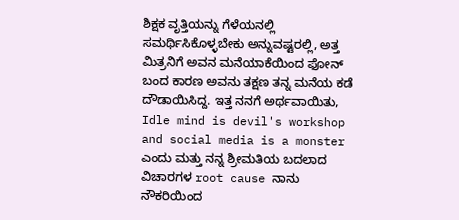ಶಿಕ್ಷಕ ವೃತ್ತಿಯನ್ನು ಗೆಳೆಯನಲ್ಲಿ ಸಮರ್ಥಿಸಿಕೊಳ್ಳಬೇಕು ಅನ್ನುವಷ್ಟರಲ್ಲಿ, ಅತ್ತ ಮಿತ್ರನಿಗೆ ಅವನ ಮನೆಯಾಕೆಯಿಂದ ಫೋನ್ ಬಂದ ಕಾರಣ ಅವನು ತಕ್ಷಣ ತನ್ನ ಮನೆಯ ಕಡೆ ದೌಡಾಯಿಸಿದ್ದ. ಇತ್ತ ನನಗೆ ಅರ್ಥವಾಯಿತು, Idle mind is devil's workshop and social media is a monster ಎಂದು ಮತ್ತು ನನ್ನ ಶ್ರೀಮತಿಯ ಬದಲಾದ ವಿಚಾರಗಳ root cause ನಾನು ನೌಕರಿಯಿಂದ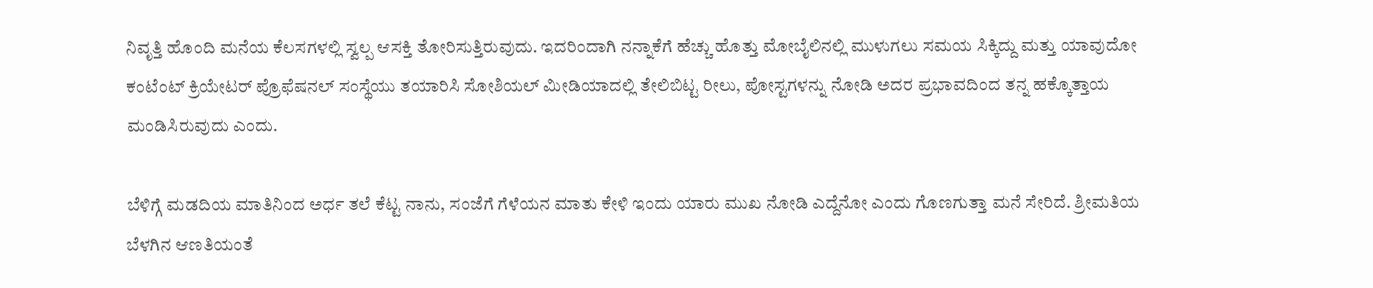ನಿವೃತ್ತಿ ಹೊಂದಿ ಮನೆಯ ಕೆಲಸಗಳಲ್ಲಿ ಸ್ವಲ್ಪ ಆಸಕ್ತಿ ತೋರಿಸುತ್ತಿರುವುದು. ಇದರಿಂದಾಗಿ ನನ್ನಾಕೆಗೆ ಹೆಚ್ಚು ಹೊತ್ತು ಮೋಬೈಲಿನಲ್ಲಿ ಮುಳುಗಲು ಸಮಯ ಸಿಕ್ಕಿದ್ದು ಮತ್ತು ಯಾವುದೋ ಕಂಟೆಂಟ್ ಕ್ರಿಯೇಟರ್ ಪ್ರೊಫೆಷನಲ್ ಸಂಸ್ಥೆಯು ತಯಾರಿಸಿ ಸೋಶಿಯಲ್ ಮೀಡಿಯಾದಲ್ಲಿ ತೇಲಿಬಿಟ್ಟ ರೀಲು, ಪೋಸ್ಟಗಳನ್ನು ನೋಡಿ ಅದರ ಪ್ರಭಾವದಿಂದ ತನ್ನ ಹಕ್ಕೊತ್ತಾಯ ಮಂಡಿಸಿರುವುದು ಎಂದು.

ಬೆಳಿಗ್ಗೆ ಮಡದಿಯ ಮಾತಿನಿಂದ ಅರ್ಧ ತಲೆ ಕೆಟ್ಟ ನಾನು, ಸಂಜೆಗೆ ಗೆಳೆಯನ ಮಾತು ಕೇಳಿ ಇಂದು ಯಾರು ಮುಖ ನೋಡಿ ಎದ್ದೆನೋ ಎಂದು ಗೊಣಗುತ್ತಾ ಮನೆ ಸೇರಿದೆ. ಶ್ರೀಮತಿಯ ಬೆಳಗಿನ ಆಣತಿಯಂತೆ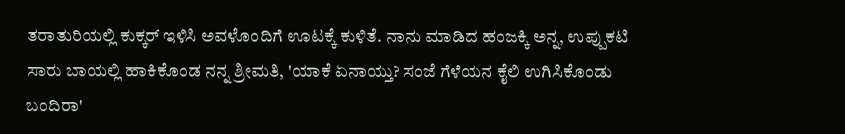ತರಾತುರಿಯಲ್ಲಿ ಕುಕ್ಕರ್ ಇಳಿಸಿ ಅವಳೊಂದಿಗೆ ಊಟಕ್ಕೆ ಕುಳಿತೆ. ನಾನು ಮಾಡಿದ ಹಂಜಕ್ಕಿ ಅನ್ನ, ಉಪ್ಪುಕಟಿ ಸಾರು ಬಾಯಲ್ಲಿ ಹಾಕಿಕೊಂಡ ನನ್ನ ಶ್ರೀಮತಿ, 'ಯಾಕೆ ಏನಾಯ್ತು? ಸಂಜೆ ಗೆಳೆಯನ ಕೈಲಿ ಉಗಿಸಿಕೊಂಡು ಬಂದಿರಾ'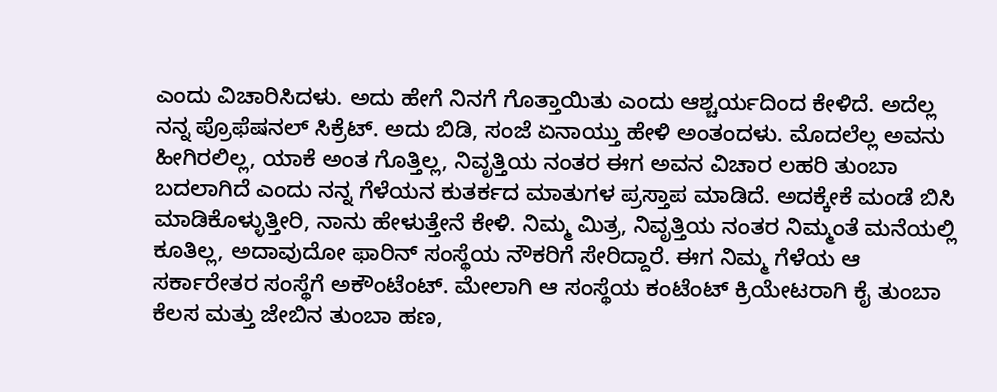ಎಂದು ವಿಚಾರಿಸಿದಳು. ಅದು ಹೇಗೆ ನಿನಗೆ ಗೊತ್ತಾಯಿತು ಎಂದು ಆಶ್ಚರ್ಯದಿಂದ ಕೇಳಿದೆ. ಅದೆಲ್ಲ ನನ್ನ ಪ್ರೊಫೆಷನಲ್ ಸಿಕ್ರೆಟ್. ಅದು ಬಿಡಿ, ಸಂಜೆ ಏನಾಯ್ತು ಹೇಳಿ ಅಂತಂದಳು. ಮೊದಲೆಲ್ಲ ಅವನು ಹೀಗಿರಲಿಲ್ಲ, ಯಾಕೆ ಅಂತ ಗೊತ್ತಿಲ್ಲ, ನಿವೃತ್ತಿಯ ನಂತರ ಈಗ ಅವನ ವಿಚಾರ ಲಹರಿ ತುಂಬಾ ಬದಲಾಗಿದೆ ಎಂದು ನನ್ನ ಗೆಳೆಯನ ಕುತರ್ಕದ ಮಾತುಗಳ ಪ್ರಸ್ತಾಪ ಮಾಡಿದೆ. ಅದಕ್ಕೇಕೆ ಮಂಡೆ ಬಿಸಿ ಮಾಡಿಕೊಳ್ಳುತ್ತೀರಿ, ನಾನು ಹೇಳುತ್ತೇನೆ ಕೇಳಿ. ನಿಮ್ಮ ಮಿತ್ರ, ನಿವೃತ್ತಿಯ ನಂತರ ನಿಮ್ಮಂತೆ ಮನೆಯಲ್ಲಿ ಕೂತಿಲ್ಲ, ಅದಾವುದೋ ಫಾರಿನ್ ಸಂಸ್ಥೆಯ ನೌಕರಿಗೆ ಸೇರಿದ್ದಾರೆ. ಈಗ ನಿಮ್ಮ ಗೆಳೆಯ ಆ‌ ಸರ್ಕಾರೇತರ ಸಂಸ್ಥೆಗೆ ಅಕೌಂಟೆಂಟ್. ಮೇಲಾಗಿ ಆ ಸಂಸ್ಥೆಯ ಕಂಟೆಂಟ್ ಕ್ರಿಯೇಟರಾಗಿ ಕೈ ತುಂಬಾ ಕೆಲಸ ಮತ್ತು ಜೇಬಿನ ತುಂಬಾ ಹಣ,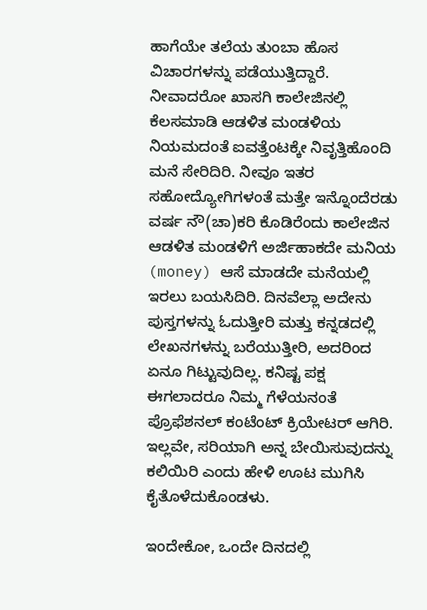ಹಾಗೆಯೇ ತಲೆಯ ತುಂಬಾ ಹೊಸ ವಿಚಾರಗಳನ್ನು ಪಡೆಯುತ್ತಿದ್ದಾರೆ. ನೀವಾದರೋ ಖಾಸಗಿ ಕಾಲೇಜಿನಲ್ಲಿ ಕೆಲಸಮಾಡಿ ಆಡಳಿತ ಮಂಡಳಿಯ ನಿಯಮದಂತೆ ಐವತ್ತೆಂಟಕ್ಕೇ ನಿವೃತ್ತಿಹೊಂದಿ ಮನೆ ಸೇರಿದಿರಿ. ನೀವೂ ಇತರ ಸಹೋದ್ಯೋಗಿಗಳಂತೆ ಮತ್ತೇ ಇನ್ನೊಂದೆರಡು ವರ್ಷ ನೌ(ಚಾ)ಕರಿ ಕೊಡಿರೆಂದು ಕಾಲೇಜಿನ ಆಡಳಿತ ಮಂಡಳಿಗೆ ಅರ್ಜಿಹಾಕದೇ ಮನಿಯ (money) ಆಸೆ ಮಾಡದೇ ಮನೆಯಲ್ಲಿ ಇರಲು ಬಯಸಿದಿರಿ. ದಿನವೆಲ್ಲಾ ಅದೇನು ಪುಸ್ತಗಳನ್ನು ಓದುತ್ತೀರಿ ಮತ್ತು ಕನ್ನಡದಲ್ಲಿ ಲೇಖನಗಳನ್ನು ಬರೆಯುತ್ತೀರಿ, ಅದರಿಂದ ಏನೂ ಗಿಟ್ಟುವುದಿಲ್ಲ. ಕನಿಷ್ಟ ಪಕ್ಷ ಈಗಲಾದರೂ ನಿಮ್ಮ ಗೆಳೆಯನಂತೆ ಪ್ರೊಫೆಶನಲ್ ಕಂಟೆಂಟ್ ಕ್ರಿಯೇಟರ್ ಆಗಿರಿ. ಇಲ್ಲವೇ, ಸರಿಯಾಗಿ ಅನ್ನ ಬೇಯಿಸುವುದನ್ನು ಕಲಿಯಿರಿ ಎಂದು ಹೇಳಿ ಊಟ ಮುಗಿಸಿ ಕೈತೊಳೆದುಕೊಂಡಳು.

ಇಂದೇಕೋ, ಒಂದೇ ದಿನದಲ್ಲಿ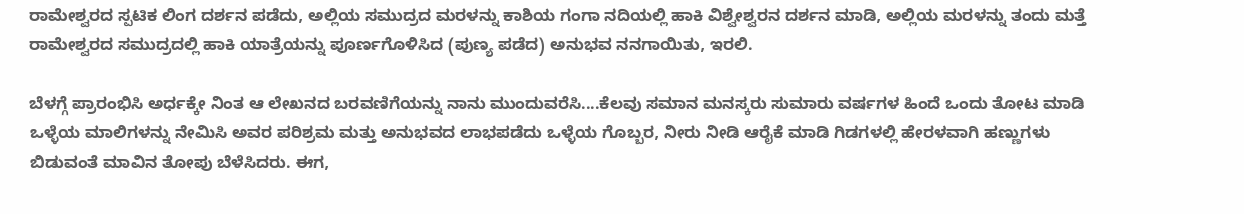ರಾಮೇಶ್ವರದ ಸ್ಪಟಿಕ ಲಿಂಗ ದರ್ಶನ ಪಡೆದು, ಅಲ್ಲಿಯ ಸಮುದ್ರದ ಮರಳನ್ನು ಕಾಶಿಯ ಗಂಗಾ ನದಿಯಲ್ಲಿ ಹಾಕಿ ವಿಶ್ವೇಶ್ವರನ ದರ್ಶನ ಮಾಡಿ, ಅಲ್ಲಿಯ ಮರಳನ್ನು ತಂದು ಮತ್ತೆ ರಾಮೇಶ್ವರದ ಸಮುದ್ರದಲ್ಲಿ ಹಾಕಿ ಯಾತ್ರೆಯನ್ನು ಪೂರ್ಣಗೊಳಿಸಿದ (ಪುಣ್ಯ ಪಡೆದ) ಅನುಭವ ನನಗಾಯಿತು, ಇರಲಿ.

ಬೆಳಗ್ಗೆ ಪ್ರಾರಂಭಿಸಿ ಅರ್ಧಕ್ಕೇ ನಿಂತ ಆ ಲೇಖನದ ಬರವಣಿಗೆಯನ್ನು ನಾನು ಮುಂದುವರೆಸಿ....ಕೆಲವು ಸಮಾನ ಮನಸ್ಕರು ಸುಮಾರು ವರ್ಷಗಳ ಹಿಂದೆ ಒಂದು ತೋಟ ಮಾಡಿ ಒಳ್ಳೆಯ ಮಾಲಿಗಳನ್ನು ನೇಮಿಸಿ ಅವರ ಪರಿಶ್ರಮ ಮತ್ತು ಅನುಭವದ ಲಾಭಪಡೆದು ಒಳ್ಳೆಯ ಗೊಬ್ಬರ, ನೀರು ನೀಡಿ ಆರೈಕೆ ಮಾಡಿ ಗಿಡಗಳಲ್ಲಿ ಹೇರಳವಾಗಿ ಹಣ್ಣುಗಳು ಬಿಡುವಂತೆ ಮಾವಿನ ತೋಪು ಬೆಳೆಸಿದರು. ಈಗ,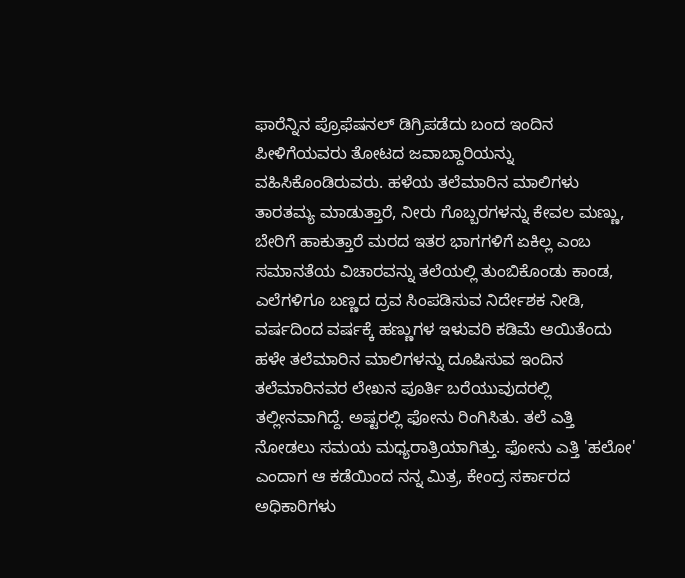ಫಾರೆನ್ನಿನ ಪ್ರೊಫೆಷನಲ್ ಡಿಗ್ರಿಪಡೆದು ಬಂದ ಇಂದಿನ ಪೀಳಿಗೆಯವರು ತೋಟದ ಜವಾಬ್ದಾರಿಯನ್ನು ವಹಿಸಿಕೊಂಡಿರುವರು. ಹಳೆಯ ತಲೆಮಾರಿನ ಮಾಲಿಗಳು ತಾರತಮ್ಯ ಮಾಡುತ್ತಾರೆ, ನೀರು ಗೊಬ್ಬರಗಳನ್ನು ಕೇವಲ ಮಣ್ಣು, ಬೇರಿಗೆ ಹಾಕುತ್ತಾರೆ ಮರದ ಇತರ ಭಾಗಗಳಿಗೆ ಏಕಿಲ್ಲ ಎಂಬ ಸಮಾನತೆಯ ವಿಚಾರವನ್ನು ತಲೆಯಲ್ಲಿ ತುಂಬಿಕೊಂಡು ಕಾಂಡ, ಎಲೆಗಳಿಗೂ ಬಣ್ಣದ ದ್ರವ ಸಿಂಪಡಿಸುವ ನಿರ್ದೇಶಕ ನೀಡಿ, ವರ್ಷದಿಂದ ವರ್ಷಕ್ಕೆ ಹಣ್ಣುಗಳ ಇಳುವರಿ ಕಡಿಮೆ ಆಯಿತೆಂದು ಹಳೇ ತಲೆಮಾರಿನ ಮಾಲಿಗಳನ್ನು ದೂಷಿಸುವ ಇಂದಿನ ತಲೆಮಾರಿನವರ ಲೇಖನ ಪೂರ್ತಿ ಬರೆಯುವುದರಲ್ಲಿ ತಲ್ಲೀನವಾಗಿದ್ದೆ. ಅಷ್ಟರಲ್ಲಿ ಫೋನು ರಿಂಗಿಸಿತು. ತಲೆ ಎತ್ತಿ ನೋಡಲು ಸಮಯ ಮಧ್ಯರಾತ್ರಿಯಾಗಿತ್ತು. ಫೋನು ಎತ್ತಿ 'ಹಲೋ' ಎಂದಾಗ ಆ ಕಡೆಯಿಂದ ನನ್ನ ಮಿತ್ರ, ಕೇಂದ್ರ ಸರ್ಕಾರದ ಅಧಿಕಾರಿಗಳು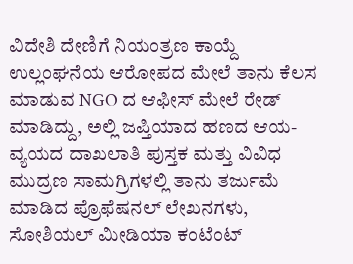ವಿದೇಶಿ ದೇಣಿಗೆ ನಿಯಂತ್ರಣ ಕಾಯ್ದೆ ಉಲ್ಲಂಘನೆಯ ಆರೋಪದ ಮೇಲೆ ತಾನು ಕೆಲಸ ಮಾಡುವ NGO ದ ಆಫೀಸ್ ಮೇಲೆ ರೇಡ್ ಮಾಡಿದ್ದು, ಅಲ್ಲಿ ಜಪ್ತಿಯಾದ ಹಣದ ಆಯ-ವ್ಯಯದ ದಾಖಲಾತಿ ಪುಸ್ತಕ ಮತ್ತು ವಿವಿಧ ಮುದ್ರಣ ಸಾಮಗ್ರಿಗಳಲ್ಲಿ ತಾನು ತರ್ಜುಮೆ ಮಾಡಿದ ಪ್ರೊಫೆಷನಲ್ ಲೇಖನಗಳು, ಸೋಶಿಯಲ್ ಮೀಡಿಯಾ ಕಂಟೆಂಟ್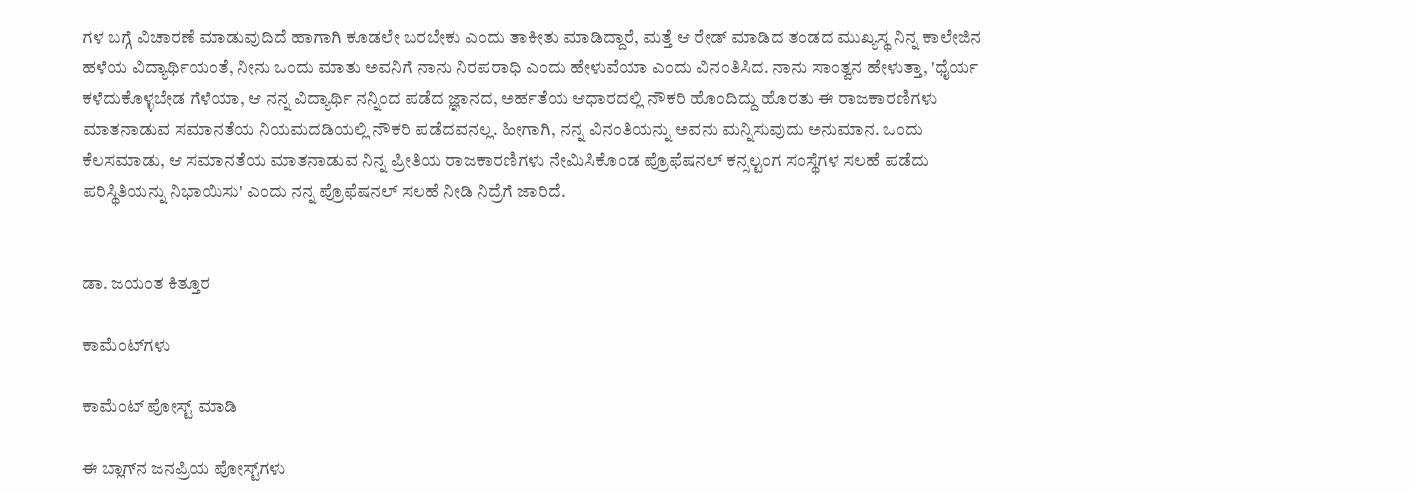ಗಳ ಬಗ್ಗೆ ವಿಚಾರಣೆ ಮಾಡುವುದಿದೆ ಹಾಗಾಗಿ ಕೂಡಲೇ ಬರಬೇಕು ಎಂದು ತಾಕೀತು ಮಾಡಿದ್ದಾರೆ, ಮತ್ತೆ ಆ ರೇಡ್ ಮಾಡಿದ ತಂಡದ ಮುಖ್ಯಸ್ಥ ನಿನ್ನ ಕಾಲೇಜಿನ ಹಳೆಯ ವಿದ್ಯಾರ್ಥಿಯಂತೆ, ನೀನು ಒಂದು ಮಾತು ಅವನಿಗೆ ನಾನು ನಿರಪರಾಧಿ ಎಂದು ಹೇಳುವೆಯಾ ಎಂದು ವಿನಂತಿಸಿದ. ನಾನು ಸಾಂತ್ವನ ಹೇಳುತ್ತಾ, 'ಧೈರ್ಯ ಕಳೆದುಕೊಳ್ಳಬೇಡ ಗೆಳೆಯಾ, ಆ ನನ್ನ ವಿದ್ಯಾರ್ಥಿ ನನ್ನಿಂದ ಪಡೆದ ಜ್ಞಾನದ, ಅರ್ಹತೆಯ ಆಧಾರದಲ್ಲಿ ನೌಕರಿ ಹೊಂದಿದ್ದು ಹೊರತು ಈ ರಾಜಕಾರಣಿಗಳು ಮಾತನಾಡುವ ಸಮಾನತೆಯ ನಿಯಮದಡಿಯಲ್ಲಿ ನೌಕರಿ ಪಡೆದವನಲ್ಲ. ಹೀಗಾಗಿ, ನನ್ನ ವಿನಂತಿಯನ್ನು ಅವನು ಮನ್ನಿಸುವುದು ಅನುಮಾನ. ಒಂದು ಕೆಲಸಮಾಡು, ಆ ಸಮಾನತೆಯ ಮಾತನಾಡುವ ನಿನ್ನ ಪ್ರೀತಿಯ ರಾಜಕಾರಣಿಗಳು ನೇಮಿಸಿಕೊಂಡ ಪ್ರೊಫೆಷನಲ್ ಕನ್ಸಲ್ಟಂಗ ಸಂಸ್ಥೆಗಳ ಸಲಹೆ ಪಡೆದು ಪರಿಸ್ಥಿತಿಯನ್ನು ನಿಭಾಯಿಸು' ಎಂದು ನನ್ನ ಪ್ರೊಫೆಷನಲ್ ಸಲಹೆ ನೀಡಿ ನಿದ್ರೆಗೆ ಜಾರಿದೆ.


ಡಾ. ಜಯಂತ ಕಿತ್ತೂರ

ಕಾಮೆಂಟ್‌ಗಳು

ಕಾಮೆಂಟ್‌‌ ಪೋಸ್ಟ್‌ ಮಾಡಿ

ಈ ಬ್ಲಾಗ್‌ನ ಜನಪ್ರಿಯ ಪೋಸ್ಟ್‌ಗಳು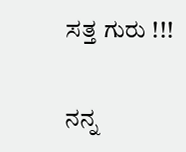ಸತ್ತ ಗುರು !!!

ನನ್ನ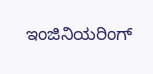ಇಂಜಿನಿಯರಿಂಗ್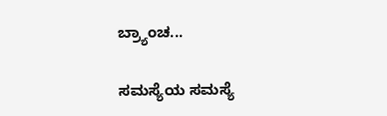ಬ್ರ್ಯಾಂಚ...

ಸಮಸ್ಯೆಯ ಸಮಸ್ಯೆ